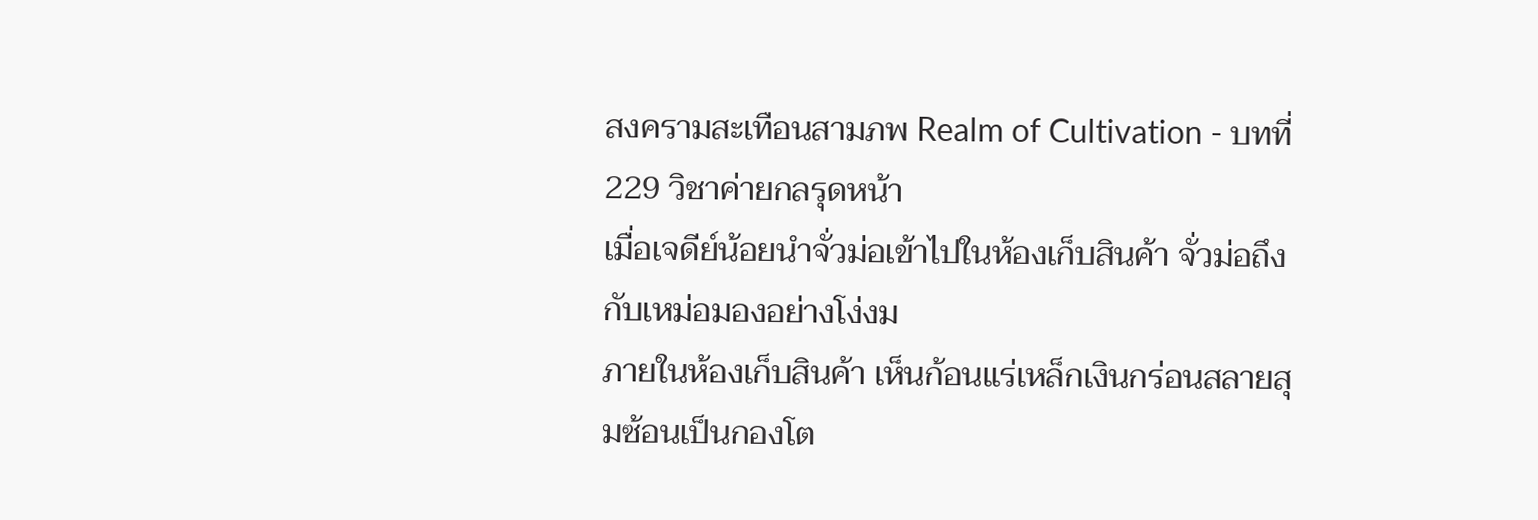สงครามสะเทือนสามภพ Realm of Cultivation - บทที่ 229 วิชาค่ายกลรุดหน้า
เมื่อเจดีย์น้อยนำจั่วม่อเข้าไปในห้องเก็บสินค้า จั่วม่อถึงกับเหม่อมองอย่างโง่งม
ภายในห้องเก็บสินค้า เห็นก้อนแร่เหล็กเงินกร่อนสลายสุมซ้อนเป็นกองโต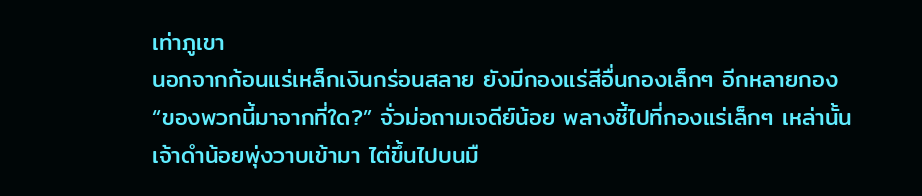เท่าภูเขา
นอกจากก้อนแร่เหล็กเงินกร่อนสลาย ยังมีกองแร่สีอื่นกองเล็กๆ อีกหลายกอง
“ของพวกนี้มาจากที่ใด?” จั่วม่อถามเจดีย์น้อย พลางชี้ไปที่กองแร่เล็กๆ เหล่านั้น
เจ้าดำน้อยพุ่งวาบเข้ามา ไต่ขึ้นไปบนมื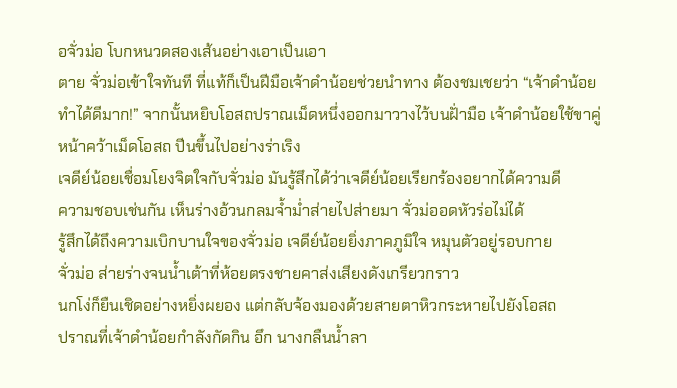อจั่วม่อ โบกหนวดสองเส้นอย่างเอาเป็นเอา
ตาย จั่วม่อเข้าใจทันที ที่แท้ก็เป็นฝีมือเจ้าดำน้อยช่วยนำทาง ต้องชมเชยว่า “เจ้าดำน้อย
ทำได้ดีมาก!” จากนั้นหยิบโอสถปราณเม็ดหนึ่งออกมาวางไว้บนฝั่ามือ เจ้าดำน้อยใช้ขาคู่
หน้าคว้าเม็ดโอสถ ปีนขึ้นไปอย่างร่าเริง
เจดีย์น้อยเชื่อมโยงจิตใจกับจั่วม่อ มันรู้สึกได้ว่าเจดีย์น้อยเรียกร้องอยากได้ความดี
ความชอบเช่นกัน เห็นร่างอ้วนกลมจ้ำม่ำส่ายไปส่ายมา จั่วม่ออดหัวร่อไม่ได้
รู้สึกได้ถึงความเบิกบานใจของจั่วม่อ เจดีย์น้อยยิ่งภาคภูมิใจ หมุนตัวอยู่รอบกาย
จั่วม่อ ส่ายร่างจนน้ำเต้าที่ห้อยตรงชายคาส่งเสียงดังเกรียวกราว
นกโง่ก็ยืนเชิดอย่างหยิ่งผยอง แต่กลับจ้องมองด้วยสายตาหิวกระหายไปยังโอสถ
ปราณที่เจ้าดำน้อยกำลังกัดกิน อึก นางกลืนน้ำลา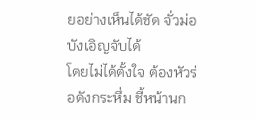ยอย่างเห็นได้ชัด จั่วม่อบังเอิญจับได้
โดยไม่ได้ตั้งใจ ต้องหัวร่อดังกระหึ่ม ชี้หน้านก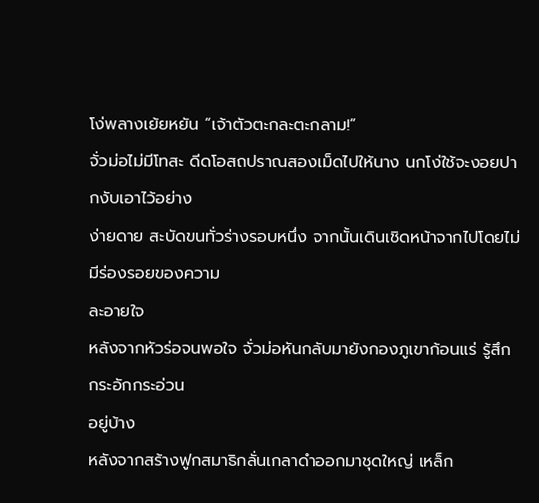โง่พลางเย้ยหยัน “เจ้าตัวตะกละตะกลาม!”
จั่วม่อไม่มีโทสะ ดีดโอสถปราณสองเม็ดไปให้นาง นกโง่ใช้จะงอยปากงับเอาไว้อย่าง
ง่ายดาย สะบัดขนทั่วร่างรอบหนึ่ง จากนั้นเดินเชิดหน้าจากไปโดยไม่มีร่องรอยของความ
ละอายใจ
หลังจากหัวร่อจนพอใจ จั่วม่อหันกลับมายังกองภูเขาก้อนแร่ รู้สึกกระอักกระอ่วน
อยู่บ้าง
หลังจากสร้างฟูกสมาธิกลั่นเกลาดำออกมาชุดใหญ่ เหล็ก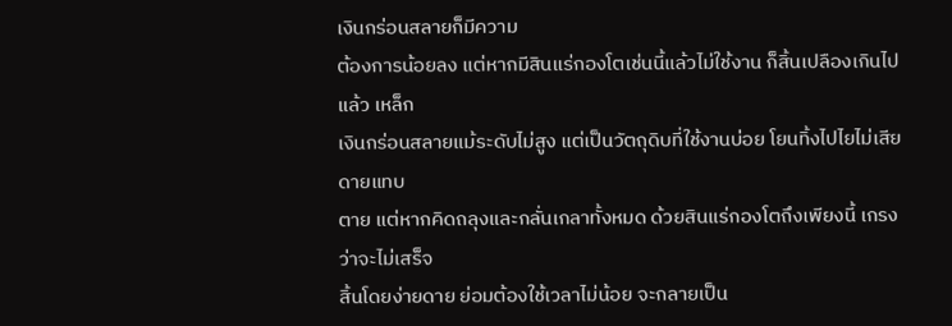เงินกร่อนสลายก็มีความ
ต้องการน้อยลง แต่หากมีสินแร่กองโตเช่นนี้แล้วไม่ใช้งาน ก็สิ้นเปลืองเกินไปแล้ว เหล็ก
เงินกร่อนสลายแม้ระดับไม่สูง แต่เป็นวัตถุดิบที่ใช้งานบ่อย โยนทิ้งไปไยไม่เสียดายแทบ
ตาย แต่หากคิดถลุงและกลั่นเกลาทั้งหมด ด้วยสินแร่กองโตถึงเพียงนี้ เกรงว่าจะไม่เสร็จ
สิ้นโดยง่ายดาย ย่อมต้องใช้เวลาไม่น้อย จะกลายเป็น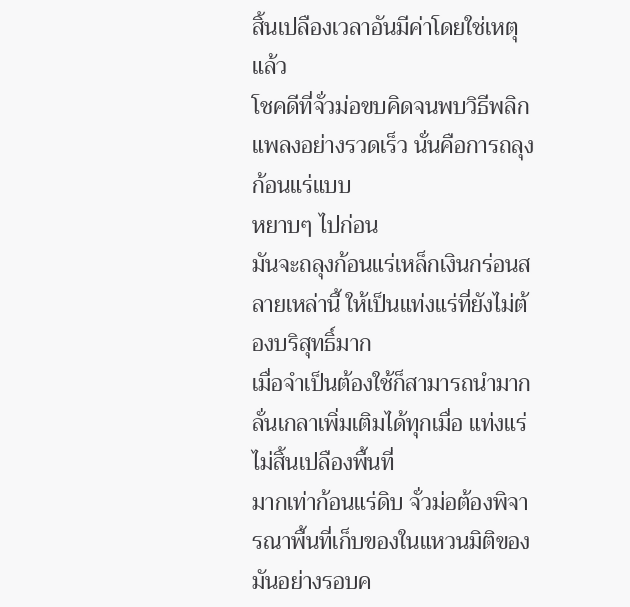สิ้นเปลืองเวลาอันมีค่าโดยใช่เหตุ
แล้ว
โชคดีที่จั่วม่อขบคิดจนพบวิธีพลิกแพลงอย่างรวดเร็ว นั่นคือการถลุงก้อนแร่แบบ
หยาบๆ ไปก่อน
มันจะถลุงก้อนแร่เหล็กเงินกร่อนสลายเหล่านี้ ให้เป็นแท่งแร่ที่ยังไม่ต้องบริสุทธิ์มาก
เมื่อจำเป็นต้องใช้ก็สามารถนำมากลั่นเกลาเพิ่มเติมได้ทุกเมื่อ แท่งแร่ไม่สิ้นเปลืองพื้นที่
มากเท่าก้อนแร่ดิบ จั่วม่อต้องพิจารณาพื้นที่เก็บของในแหวนมิติของมันอย่างรอบค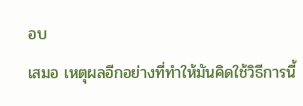อบ
เสมอ เหตุผลอีกอย่างที่ทำให้มันคิดใช้วิธีการนี้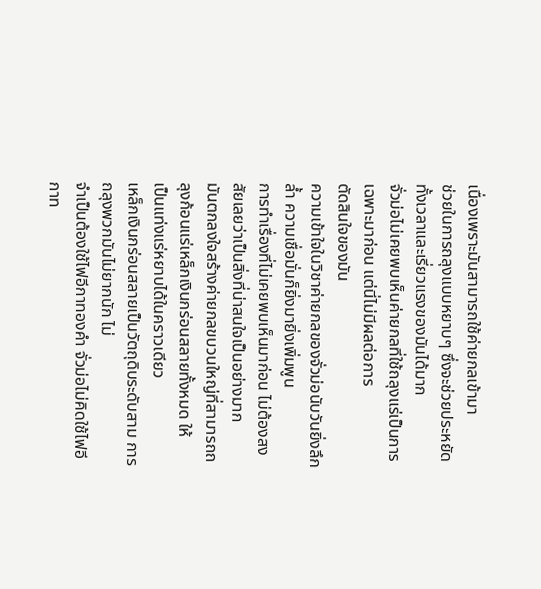เนื่องเพราะมันสามารถใช้ค่ายกลเข้ามา
ช่วยในการถลุงแบบหยาบๆ ซึ่งจะช่วยประหยัดทั้งเวลาและเรี่ยวแรงของมันได้มาก
จั่วม่อไม่เคยพบเห็นค่ายกลที่ใช้ถลุงแร่เป็นการเฉพาะมาก่อน แต่นี่ไม่มีผลต่อการ
ตัดสินใจของมัน
ความเข้าใจในวิชาค่ายกลของจั่วม่อนับวันยิ่งลึกล้ำ ความเชื่อมั่นก็ยิ่งมายิ่งเพิ่มพูน
การทำเรื่องที่ไม่เคยพบเห็นมาก่อน ไม่ต้องสงสัยเลยว่าเป็นสิ่งที่น่าสนใจเป็นอย่างมาก
มันตกลงใจสร้างค่ายกลขบวนใหญ่ที่สามารถถลุงก้อนแร่เหล็กเงินกร่อนสลายทั้งหมด ให้
เป็นแท่งแร่หยาบได้ในคราวเดียว
เหล็กเงินกร่อนสลายเป็นวัตถุดิบระดับสาม การถลุงพวกมันไม่ยากนัก ไม่
จำเป็นต้องใช้ไฟอีกาทองคำ จั่วม่อไม่คิดใช้ไฟอีกาท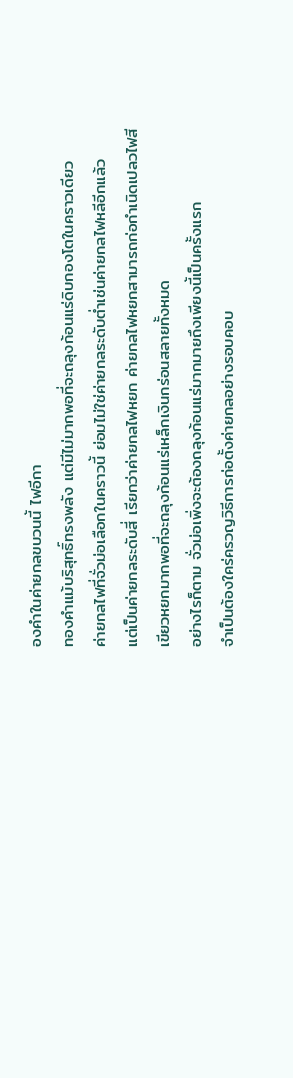องคำในค่ายกลขบวนนี้ ไฟอีกา
ทองคำแม้บริสุทธิ์ทรงพลัง แต่มีไม่มากพอที่จะถลุงก้อนแร่ดิบกองโตในคราวเดียว
ค่ายกลไฟที่จั่วม่อเลือกในคราวนี้ ย่อมไม่ใช่ค่ายกลระดับต่ำเช่นค่ายกลไฟหลีอีกแล้ว
แต่เป็นค่ายกลระดับสี่ เรียกว่าค่ายกลไฟหยก ค่ายกลไฟหยกสามารถก่อกำเนิดเปลวไฟสี
เขียวหยกมากพอที่จะถลุงก้อนแร่เหล็กเงินกร่อนสลายทั้งหมด
อย่างไรก็ตาม จั่วม่อเพิ่งจะต้องถลุงก้อนแร่มากมายถึงเพียงนี้เป็นครั้งแรก
จำเป็นต้องใคร่ครวญวิธีการก่อตั้งค่ายกลอย่างรอบคอบ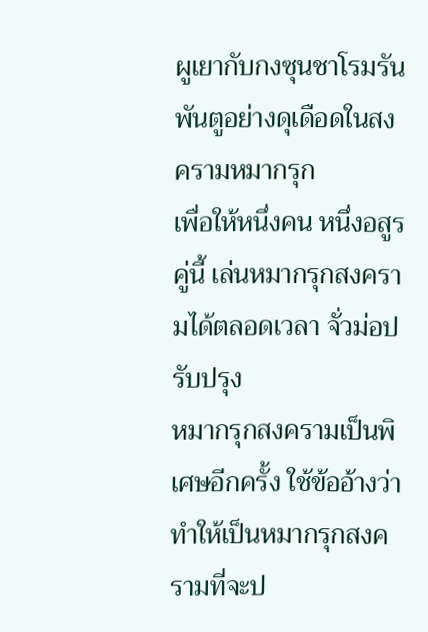ผูเยากับกงซุนชาโรมรันพันตูอย่างดุเดือดในสงครามหมากรุก
เพื่อให้หนึ่งคน หนึ่งอสูรคู่นี้ เล่นหมากรุกสงครามได้ตลอดเวลา จั่วม่อปรับปรุง
หมากรุกสงครามเป็นพิเศษอีกครั้ง ใช้ข้ออ้างว่าทำให้เป็นหมากรุกสงครามที่จะป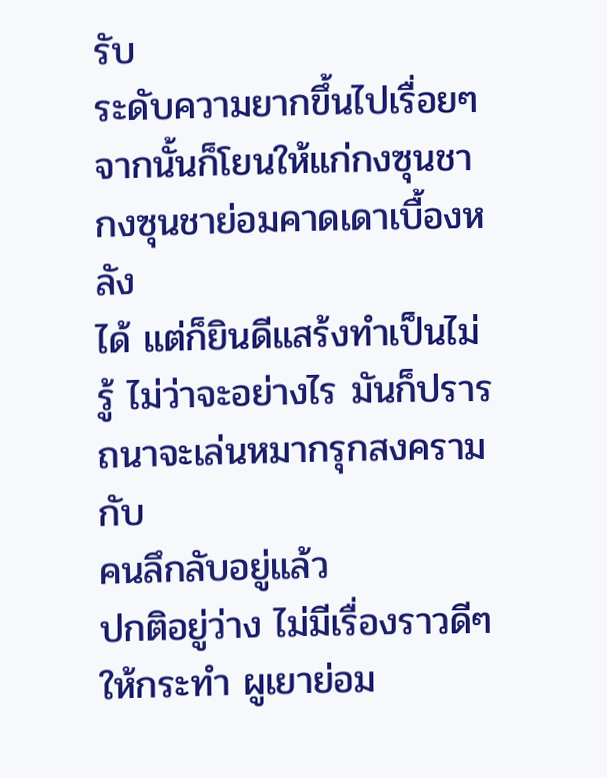รับ
ระดับความยากขึ้นไปเรื่อยๆ จากนั้นก็โยนให้แก่กงซุนชา กงซุนชาย่อมคาดเดาเบื้องหลัง
ได้ แต่ก็ยินดีแสร้งทำเป็นไม่รู้ ไม่ว่าจะอย่างไร มันก็ปรารถนาจะเล่นหมากรุกสงครามกับ
คนลึกลับอยู่แล้ว
ปกติอยู่ว่าง ไม่มีเรื่องราวดีๆ ให้กระทำ ผูเยาย่อม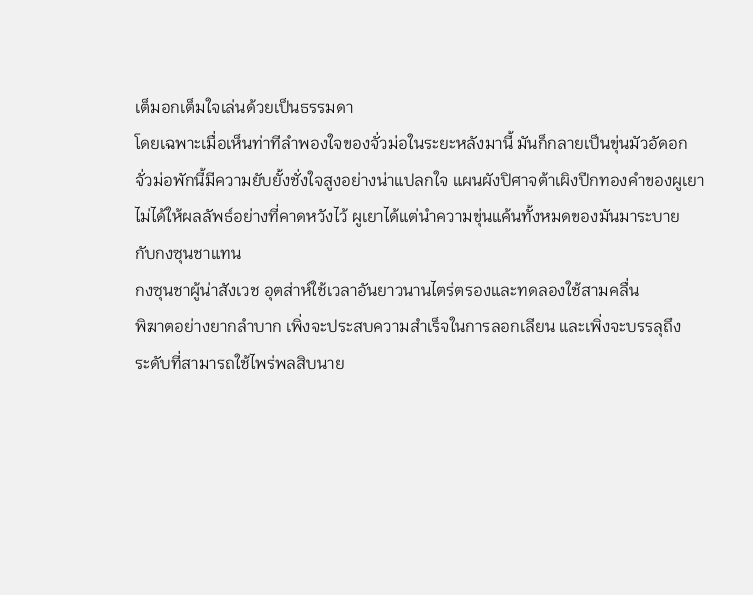เต็มอกเต็มใจเล่นด้วยเป็นธรรมดา
โดยเฉพาะเมื่อเห็นท่าทีลำพองใจของจั่วม่อในระยะหลังมานี้ มันก็กลายเป็นขุ่นมัวอัดอก
จั่วม่อพักนี้มีความยับยั้งชั่งใจสูงอย่างน่าแปลกใจ แผนผังปิศาจต้าเผิงปีกทองคำของผูเยา
ไม่ได้ให้ผลลัพธ์อย่างที่คาดหวังไว้ ผูเยาได้แต่นำความขุ่นแค้นทั้งหมดของมันมาระบาย
กับกงซุนชาแทน
กงซุนชาผู้น่าสังเวช อุตส่าห์ใช้เวลาอันยาวนานไตร่ตรองและทดลองใช้สามคลื่น
พิฆาตอย่างยากลำบาก เพิ่งจะประสบความสำเร็จในการลอกเลียน และเพิ่งจะบรรลุถึง
ระดับที่สามารถใช้ไพร่พลสิบนาย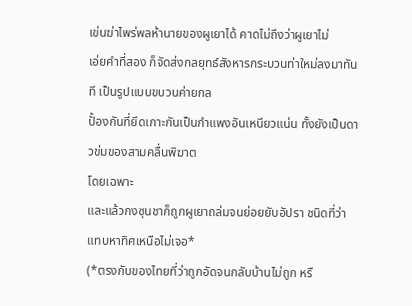เข่นฆ่าไพร่พลห้านายของผูเยาได้ คาดไม่ถึงว่าผูเยาไม่
เอ่ยคำที่สอง ก็จัดส่งกลยุทธ์สังหารกระบวนท่าใหม่ลงมาทันที เป็นรูปแบบขบวนค่ายกล
ปั้องกันที่ยึดเกาะกันเป็นกำแพงอันเหนียวแน่น ทั้งยังเป็นดาวข่มของสามคลื่นพิฆาต
โดยเฉพาะ
และแล้วกงซุนชาก็ถูกผูเยาถล่มจนย่อยยับอัปรา ชนิดที่ว่าแทบหาทิศเหนือไม่เจอ*
(*ตรงกับของไทยที่ว่าถูกอัดจนกลับบ้านไม่ถูก หรื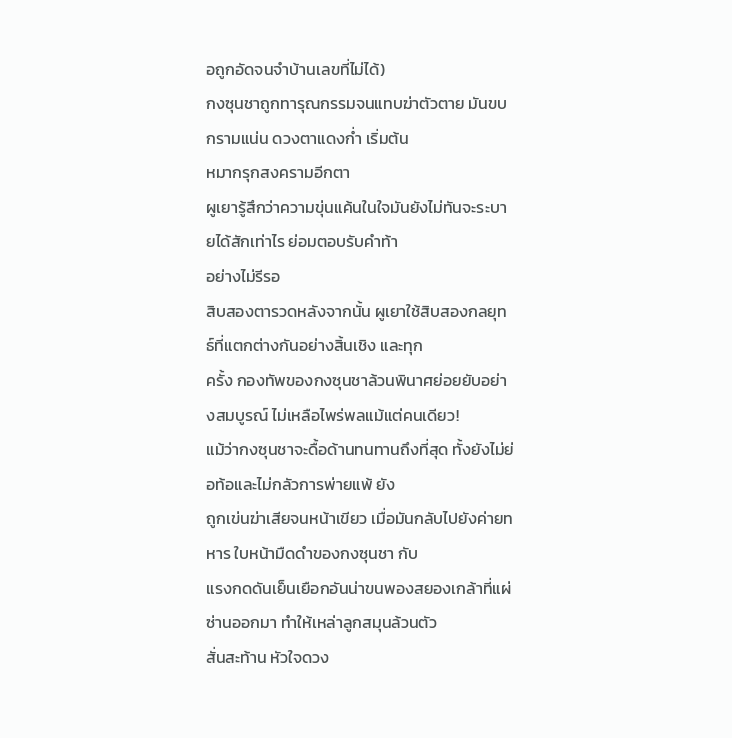อถูกอัดจนจำบ้านเลขที่ไม่ได้)
กงซุนชาถูกทารุณกรรมจนแทบฆ่าตัวตาย มันขบกรามแน่น ดวงตาแดงก่ำ เริ่มต้น
หมากรุกสงครามอีกตา
ผูเยารู้สึกว่าความขุ่นแค้นในใจมันยังไม่ทันจะระบายได้สักเท่าไร ย่อมตอบรับคำท้า
อย่างไม่รีรอ
สิบสองตารวดหลังจากนั้น ผูเยาใช้สิบสองกลยุทธ์ที่แตกต่างกันอย่างสิ้นเชิง และทุก
ครั้ง กองทัพของกงซุนชาล้วนพินาศย่อยยับอย่างสมบูรณ์ ไม่เหลือไพร่พลแม้แต่คนเดียว!
แม้ว่ากงซุนชาจะดื้อด้านทนทานถึงที่สุด ทั้งยังไม่ย่อท้อและไม่กลัวการพ่ายแพ้ ยัง
ถูกเข่นฆ่าเสียจนหน้าเขียว เมื่อมันกลับไปยังค่ายทหาร ใบหน้ามืดดำของกงซุนชา กับ
แรงกดดันเย็นเยือกอันน่าขนพองสยองเกล้าที่แผ่ซ่านออกมา ทำให้เหล่าลูกสมุนล้วนตัว
สั่นสะท้าน หัวใจดวง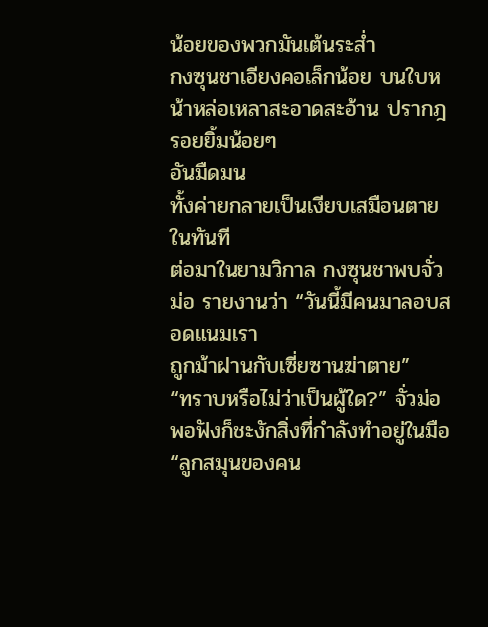น้อยของพวกมันเต้นระส่ำ
กงซุนชาเอียงคอเล็กน้อย บนใบหน้าหล่อเหลาสะอาดสะอ้าน ปรากฎรอยยิ้มน้อยๆ
อันมืดมน
ทั้งค่ายกลายเป็นเงียบเสมือนตายในทันที
ต่อมาในยามวิกาล กงซุนชาพบจั่วม่อ รายงานว่า “วันนี้มีคนมาลอบสอดแนมเรา
ถูกม้าฝานกับเซี่ยซานฆ่าตาย”
“ทราบหรือไม่ว่าเป็นผู้ใด?” จั่วม่อพอฟังก็ชะงักสิ่งที่กำลังทำอยู่ในมือ
“ลูกสมุนของคน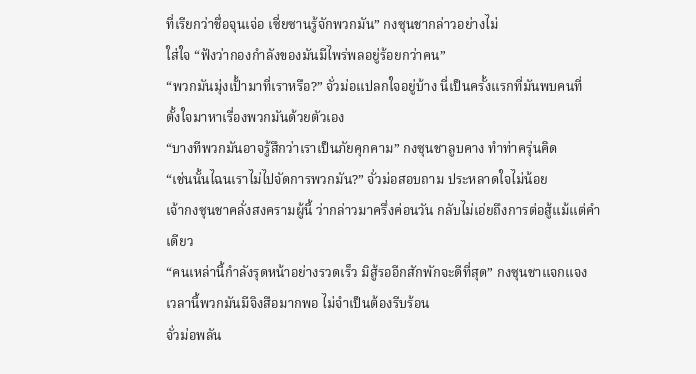ที่เรียกว่าชื่อจุนเจ่อ เซี่ยซานรู้จักพวกมัน” กงซุนชากล่าวอย่างไม่
ใส่ใจ “ฟังว่ากองกำลังของมันมีไพร่พลอยู่ร้อยกว่าคน”
“พวกมันมุ่งเปั้ามาที่เราหรือ?” จั่วม่อแปลกใจอยู่บ้าง นี่เป็นครั้งแรกที่มันพบคนที่
ตั้งใจมาหาเรื่องพวกมันด้วยตัวเอง
“บางทีพวกมันอาจรู้สึกว่าเราเป็นภัยคุกคาม” กงซุนชาลูบคาง ทำท่าครุ่นคิด
“เช่นนั้นไฉนเราไม่ไปจัดการพวกมัน?” จั่วม่อสอบถาม ประหลาดใจไม่น้อย
เจ้ากงซุนชาคลั่งสงครามผู้นี้ ว่ากล่าวมาครึ่งค่อนวัน กลับไม่เอ่ยถึงการต่อสู้แม้แต่คำ
เดียว
“คนเหล่านี้กำลังรุดหน้าอย่างรวดเร็ว มิสู้รออีกสักพักจะดีที่สุด” กงซุนชาแจกแจง
เวลานี้พวกมันมีจิงสือมากพอ ไม่จำเป็นต้องรีบร้อน
จั่วม่อพลัน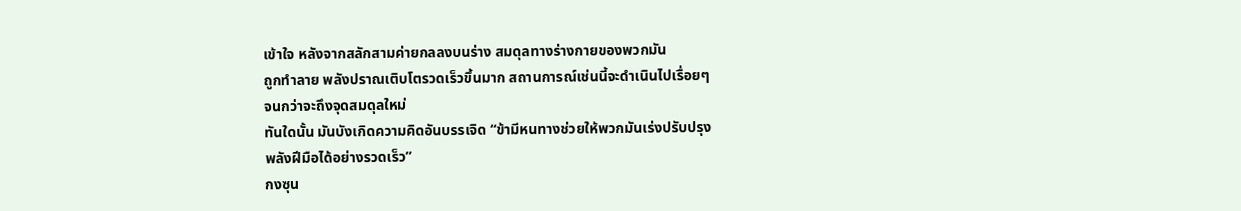เข้าใจ หลังจากสลักสามค่ายกลลงบนร่าง สมดุลทางร่างกายของพวกมัน
ถูกทำลาย พลังปราณเติบโตรวดเร็วขึ้นมาก สถานการณ์เช่นนี้จะดำเนินไปเรื่อยๆ
จนกว่าจะถึงจุดสมดุลใหม่
ทันใดนั้น มันบังเกิดความคิดอันบรรเจิด “ข้ามีหนทางช่วยให้พวกมันเร่งปรับปรุง
พลังฝีมือได้อย่างรวดเร็ว”
กงซุน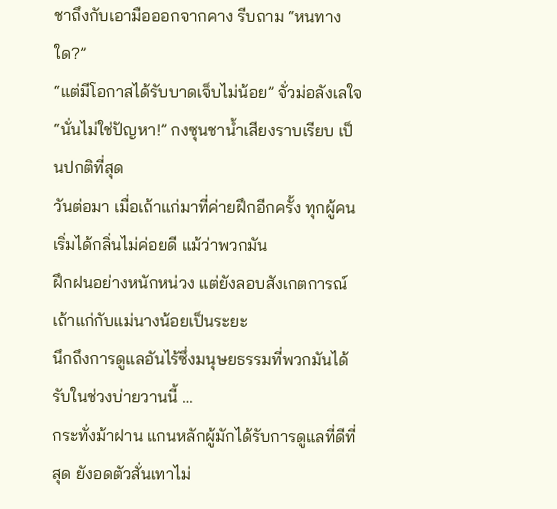ชาถึงกับเอามือออกจากคาง รีบถาม “หนทางใด?”
“แต่มีโอกาสได้รับบาดเจ็บไม่น้อย” จั่วม่อลังเลใจ
“นั่นไม่ใช่ปัญหา!” กงซุนชาน้ำเสียงราบเรียบ เป็นปกติที่สุด
วันต่อมา เมื่อเถ้าแก่มาที่ค่ายฝึกอีกครั้ง ทุกผู้คนเริ่มได้กลิ่นไม่ค่อยดี แม้ว่าพวกมัน
ฝึกฝนอย่างหนักหน่วง แต่ยังลอบสังเกตการณ์เถ้าแก่กับแม่นางน้อยเป็นระยะ
นึกถึงการดูแลอันไร้ซึ่งมนุษยธรรมที่พวกมันได้รับในช่วงบ่ายวานนี้ …
กระทั่งม้าฝาน แกนหลักผู้มักได้รับการดูแลที่ดีที่สุด ยังอดตัวสั่นเทาไม่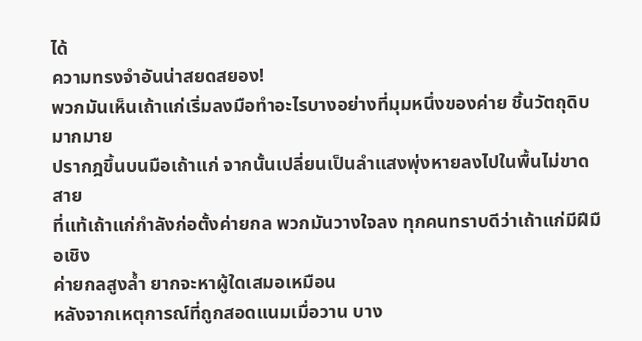ได้
ความทรงจำอันน่าสยดสยอง!
พวกมันเห็นเถ้าแก่เริ่มลงมือทำอะไรบางอย่างที่มุมหนึ่งของค่าย ชิ้นวัตถุดิบมากมาย
ปรากฎขึ้นบนมือเถ้าแก่ จากนั้นเปลี่ยนเป็นลำแสงพุ่งหายลงไปในพื้นไม่ขาดสาย
ที่แท้เถ้าแก่กำลังก่อตั้งค่ายกล พวกมันวางใจลง ทุกคนทราบดีว่าเถ้าแก่มีฝีมือเชิง
ค่ายกลสูงล้ำ ยากจะหาผู้ใดเสมอเหมือน
หลังจากเหตุการณ์ที่ถูกสอดแนมเมื่อวาน บาง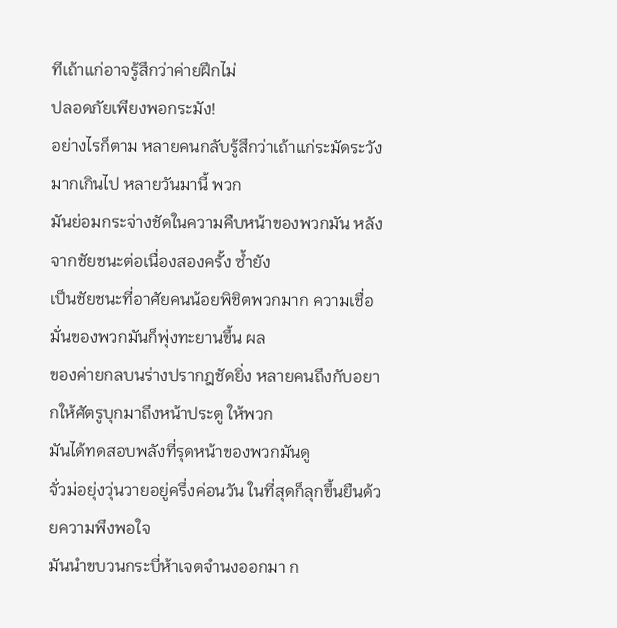ทีเถ้าแก่อาจรู้สึกว่าค่ายฝึกไม่
ปลอดภัยเพียงพอกระมัง!
อย่างไรก็ตาม หลายคนกลับรู้สึกว่าเถ้าแก่ระมัดระวังมากเกินไป หลายวันมานี้ พวก
มันย่อมกระจ่างชัดในความคืบหน้าของพวกมัน หลังจากชัยชนะต่อเนื่องสองครั้ง ซ้ำยัง
เป็นชัยชนะที่อาศัยคนน้อยพิชิตพวกมาก ความเชื่อมั่นของพวกมันก็พุ่งทะยานขึ้น ผล
ของค่ายกลบนร่างปรากฎชัดยิ่ง หลายคนถึงกับอยากให้ศัตรูบุกมาถึงหน้าประตู ให้พวก
มันได้ทดสอบพลังที่รุดหน้าของพวกมันดู
จั่วม่อยุ่งวุ่นวายอยู่ครึ่งค่อนวัน ในที่สุดก็ลุกขึ้นยืนด้วยความพึงพอใจ
มันนำขบวนกระบี่ห้าเจตจำนงออกมา ก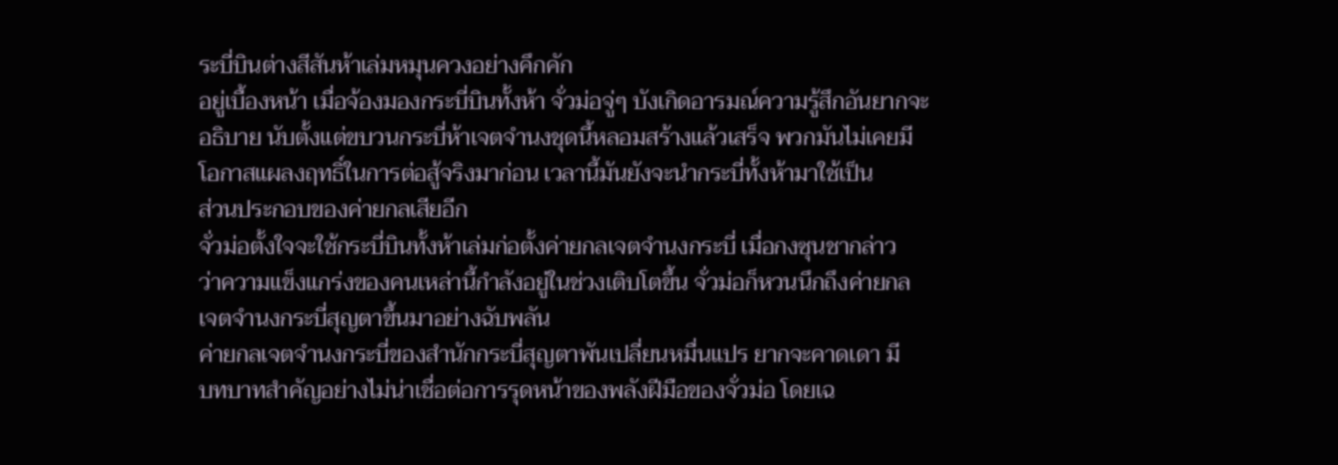ระบี่บินต่างสีสันห้าเล่มหมุนควงอย่างคึกคัก
อยู่เบื้องหน้า เมื่อจ้องมองกระบี่บินทั้งห้า จั่วม่อจู่ๆ บังเกิดอารมณ์ความรู้สึกอันยากจะ
อธิบาย นับตั้งแต่ขบวนกระบี่ห้าเจตจำนงชุดนี้หลอมสร้างแล้วเสร็จ พวกมันไม่เคยมี
โอกาสแผลงฤทธิ์ในการต่อสู้จริงมาก่อน เวลานี้มันยังจะนำกระบี่ทั้งห้ามาใช้เป็น
ส่วนประกอบของค่ายกลเสียอีก
จั่วม่อตั้งใจจะใช้กระบี่บินทั้งห้าเล่มก่อตั้งค่ายกลเจตจำนงกระบี่ เมื่อกงซุนชากล่าว
ว่าความแข็งแกร่งของคนเหล่านี้กำลังอยู่ในช่วงเติบโตขึ้น จั่วม่อก็หวนนึกถึงค่ายกล
เจตจำนงกระบี่สุญตาขึ้นมาอย่างฉับพลัน
ค่ายกลเจตจำนงกระบี่ของสำนักกระบี่สุญตาพันเปลี่ยนหมื่นแปร ยากจะคาดเดา มี
บทบาทสำคัญอย่างไม่น่าเชื่อต่อการรุดหน้าของพลังฝีมือของจั่วม่อ โดยเฉ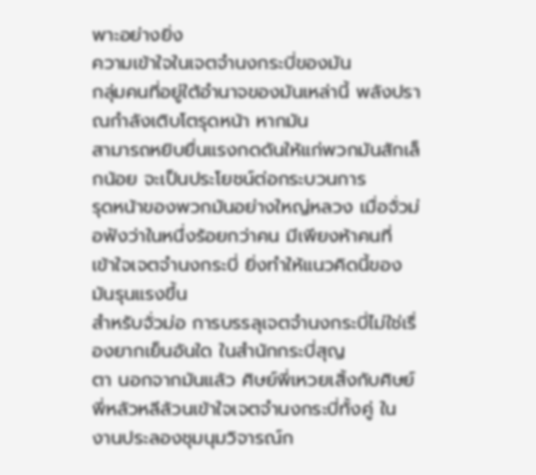พาะอย่างยิ่ง
ความเข้าใจในเจตจำนงกระบี่ของมัน
กลุ่มคนที่อยู่ใต้อำนาจของมันเหล่านี้ พลังปราณกำลังเติบโตรุดหน้า หากมัน
สามารถหยิบยื่นแรงกดดันให้แก่พวกมันสักเล็กน้อย จะเป็นประโยชน์ต่อกระบวนการ
รุดหน้าของพวกมันอย่างใหญ่หลวง เมื่อจั่วม่อฟังว่าในหนึ่งร้อยกว่าคน มีเพียงห้าคนที่
เข้าใจเจตจำนงกระบี่ ยิ่งทำให้แนวคิดนี้ของมันรุนแรงขึ้น
สำหรับจั่วม่อ การบรรลุเจตจำนงกระบี่ไม่ใช่เรื่องยากเย็นอันใด ในสำนักกระบี่สุญ
ตา นอกจากมันแล้ว ศิษย์พี่เหวยเสิ้งกับศิษย์พี่หลัวหลีล้วนเข้าใจเจตจำนงกระบี่ทั้งคู่ ใน
งานประลองชุมนุมวิจารณ์ก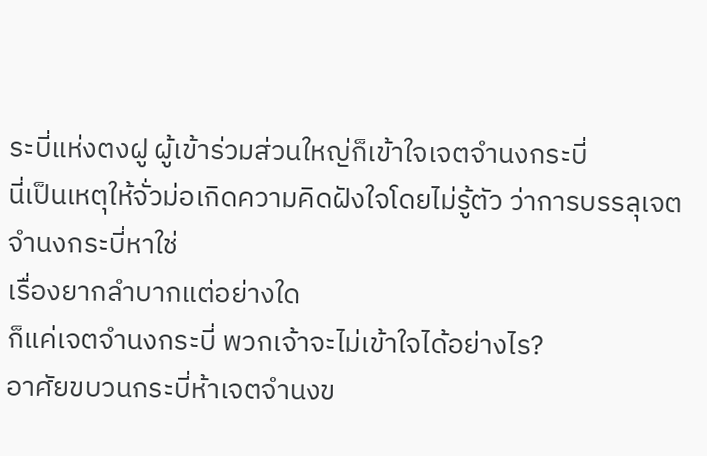ระบี่แห่งตงฝู ผู้เข้าร่วมส่วนใหญ่ก็เข้าใจเจตจำนงกระบี่
นี่เป็นเหตุให้จั่วม่อเกิดความคิดฝังใจโดยไม่รู้ตัว ว่าการบรรลุเจตจำนงกระบี่หาใช่
เรื่องยากลำบากแต่อย่างใด
ก็แค่เจตจำนงกระบี่ พวกเจ้าจะไม่เข้าใจได้อย่างไร?
อาศัยขบวนกระบี่ห้าเจตจำนงข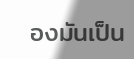องมันเป็น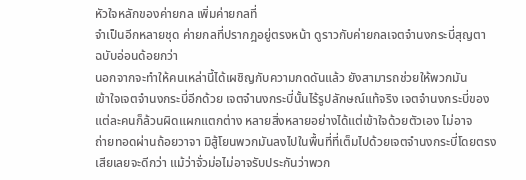หัวใจหลักของค่ายกล เพิ่มค่ายกลที่
จำเป็นอีกหลายชุด ค่ายกลที่ปรากฎอยู่ตรงหน้า ดูราวกับค่ายกลเจตจำนงกระบี่สุญตา
ฉบับอ่อนด้อยกว่า
นอกจากจะทำให้คนเหล่านี้ได้เผชิญกับความกดดันแล้ว ยังสามารถช่วยให้พวกมัน
เข้าใจเจตจำนงกระบี่อีกด้วย เจตจำนงกระบี่นั้นไร้รูปลักษณ์แท้จริง เจตจำนงกระบี่ของ
แต่ละคนก็ล้วนผิดแผกแตกต่าง หลายสิ่งหลายอย่างได้แต่เข้าใจด้วยตัวเอง ไม่อาจ
ถ่ายทอดผ่านถ้อยวาจา มิสู้โยนพวกมันลงไปในพื้นที่ที่เต็มไปด้วยเจตจำนงกระบี่โดยตรง
เสียเลยจะดีกว่า แม้ว่าจั่วม่อไม่อาจรับประกันว่าพวก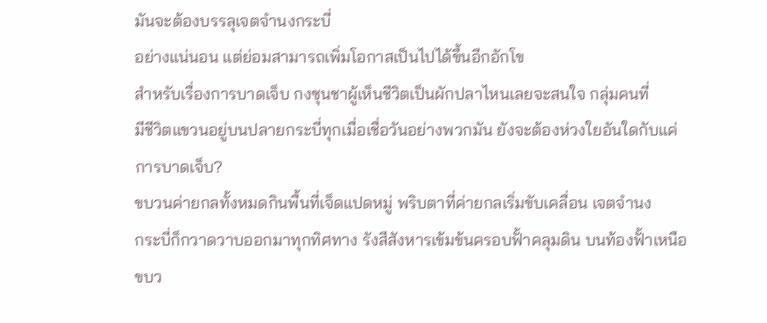มันจะต้องบรรลุเจตจำนงกระบี่
อย่างแน่นอน แต่ย่อมสามารถเพิ่มโอกาสเป็นไปได้ขึ้นอีกอักโข
สำหรับเรื่องการบาดเจ็บ กงซุนชาผู้เห็นชีวิตเป็นผักปลาไหนเลยจะสนใจ กลุ่มคนที่
มีชีวิตแขวนอยู่บนปลายกระบี่ทุกเมื่อเชื่อวันอย่างพวกมัน ยังจะต้องห่วงใยอันใดกับแค่
การบาดเจ็บ?
ขบวนค่ายกลทั้งหมดกินพื้นที่เจ็ดแปดหมู่ พริบตาที่ค่ายกลเริ่มขับเคลื่อน เจตจำนง
กระบี่ก็กวาดวาบออกมาทุกทิศทาง รังสีสังหารเข้มข้นครอบฟั้าคลุมดิน บนท้องฟั้าเหนือ
ขบว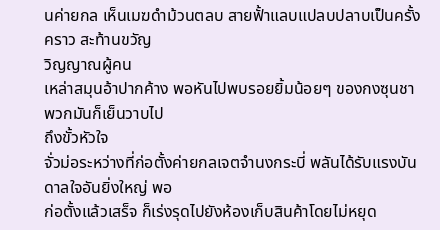นค่ายกล เห็นเมฆดำม้วนตลบ สายฟั้าแลบแปลบปลาบเป็นครั้งคราว สะท้านขวัญ
วิญญาณผู้คน
เหล่าสมุนอ้าปากค้าง พอหันไปพบรอยยิ้มน้อยๆ ของกงซุนชา พวกมันก็เย็นวาบไป
ถึงขั้วหัวใจ
จั่วม่อระหว่างที่ก่อตั้งค่ายกลเจตจำนงกระบี่ พลันได้รับแรงบันดาลใจอันยิ่งใหญ่ พอ
ก่อตั้งแล้วเสร็จ ก็เร่งรุดไปยังห้องเก็บสินค้าโดยไม่หยุด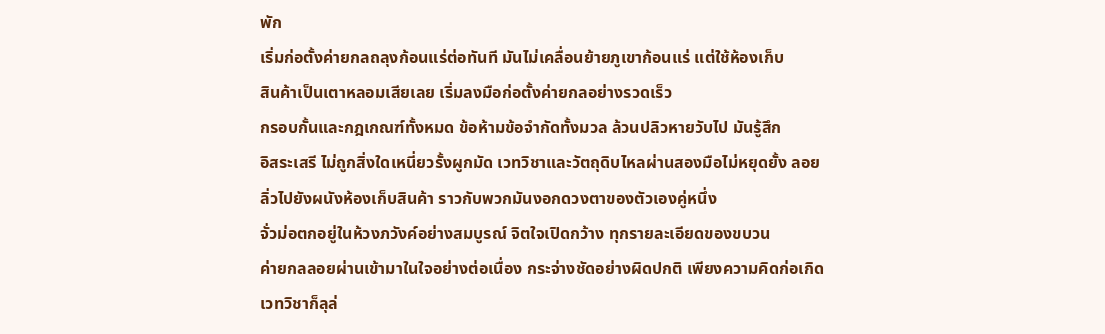พัก
เริ่มก่อตั้งค่ายกลถลุงก้อนแร่ต่อทันที มันไม่เคลื่อนย้ายภูเขาก้อนแร่ แต่ใช้ห้องเก็บ
สินค้าเป็นเตาหลอมเสียเลย เริ่มลงมือก่อตั้งค่ายกลอย่างรวดเร็ว
กรอบกั้นและกฎเกณฑ์ทั้งหมด ข้อห้ามข้อจำกัดทั้งมวล ล้วนปลิวหายวับไป มันรู้สึก
อิสระเสรี ไม่ถูกสิ่งใดเหนี่ยวรั้งผูกมัด เวทวิชาและวัตถุดิบไหลผ่านสองมือไม่หยุดยั้ง ลอย
ลิ่วไปยังผนังห้องเก็บสินค้า ราวกับพวกมันงอกดวงตาของตัวเองคู่หนึ่ง
จั่วม่อตกอยู่ในห้วงภวังค์อย่างสมบูรณ์ จิตใจเปิดกว้าง ทุกรายละเอียดของขบวน
ค่ายกลลอยผ่านเข้ามาในใจอย่างต่อเนื่อง กระจ่างชัดอย่างผิดปกติ เพียงความคิดก่อเกิด
เวทวิชาก็ลุล่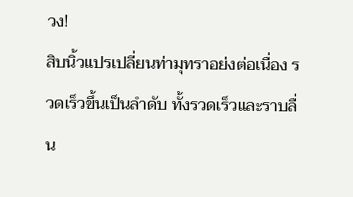วง!
สิบนิ้วแปรเปลี่ยนท่ามุทราอย่งต่อเนื่อง รวดเร็วขึ้นเป็นลำดับ ทั้งรวดเร็วและราบลื่น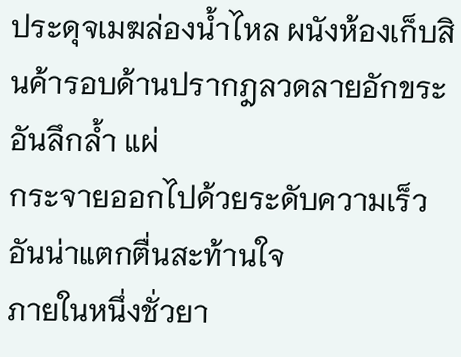ประดุจเมฆล่องน้ำไหล ผนังห้องเก็บสินค้ารอบด้านปรากฎลวดลายอักขระอันลึกล้ำ แผ่
กระจายออกไปด้วยระดับความเร็วอันน่าแตกตื่นสะท้านใจ
ภายในหนึ่งชั่วยา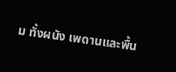ม ทั้งผนัง เพดานและพื้น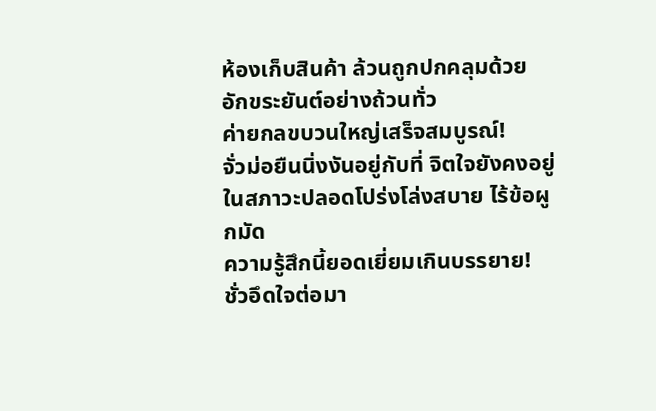ห้องเก็บสินค้า ล้วนถูกปกคลุมด้วย
อักขระยันต์อย่างถ้วนทั่ว
ค่ายกลขบวนใหญ่เสร็จสมบูรณ์!
จั่วม่อยืนนิ่งงันอยู่กับที่ จิตใจยังคงอยู่ในสภาวะปลอดโปร่งโล่งสบาย ไร้ข้อผูกมัด
ความรู้สึกนี้ยอดเยี่ยมเกินบรรยาย!
ชั่วอึดใจต่อมา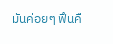มันค่อยๆ ฟึนคื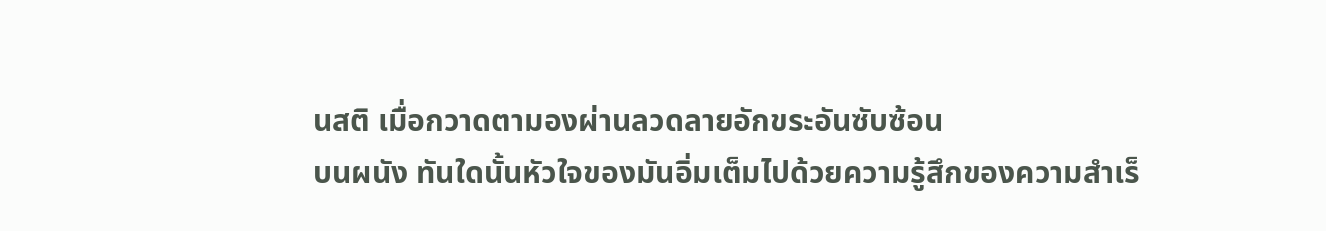นสติ เมื่อกวาดตามองผ่านลวดลายอักขระอันซับซ้อน
บนผนัง ทันใดนั้นหัวใจของมันอิ่มเต็มไปด้วยความรู้สึกของความสำเร็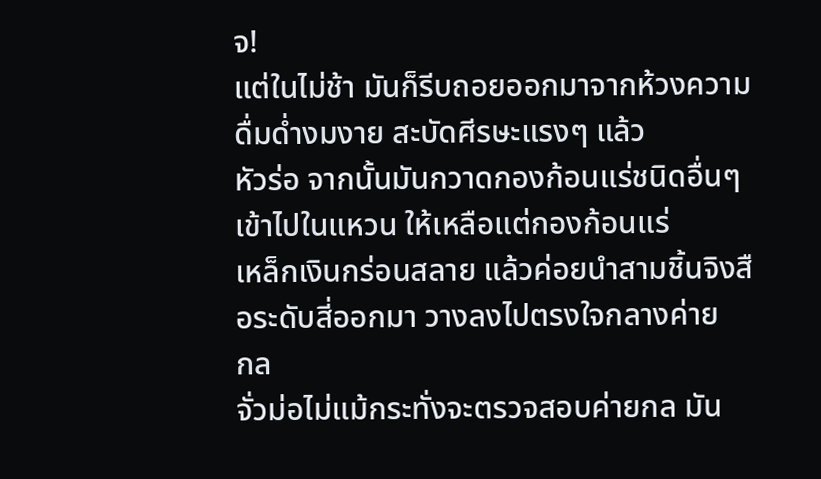จ!
แต่ในไม่ช้า มันก็รีบถอยออกมาจากห้วงความดื่มด่ำงมงาย สะบัดศีรษะแรงๆ แล้ว
หัวร่อ จากนั้นมันกวาดกองก้อนแร่ชนิดอื่นๆ เข้าไปในแหวน ให้เหลือแต่กองก้อนแร่
เหล็กเงินกร่อนสลาย แล้วค่อยนำสามชิ้นจิงสือระดับสี่ออกมา วางลงไปตรงใจกลางค่าย
กล
จั่วม่อไม่แม้กระทั่งจะตรวจสอบค่ายกล มัน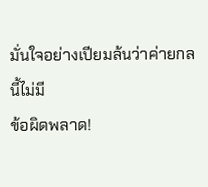มั่นใจอย่างเปียมล้นว่าค่ายกลนี้ไม่มี
ข้อผิดพลาด!